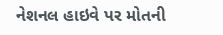નેશનલ હાઇવે પર મોતની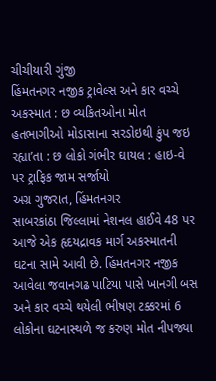ચીચીયારી ગુંજી
હિંમતનગર નજીક ટ્રાવેલ્સ અને કાર વચ્ચે અકસ્માત : છ વ્યકિતઓના મોત
હતભાગીઓ મોડાસાના સરડોઇથી કુંપ જઇ રહ્યા’તા : છ લોકો ગંભીર ઘાયલ : હાઇ-વે પર ટ્રાફિક જામ સર્જાયો
અગ્ર ગુજરાત, હિંમતનગર
સાબરકાંઠા જિલ્લામાં નેશનલ હાઈવે 48 પર આજે એક હૃદયદ્રાવક માર્ગ અકસ્માતની ઘટના સામે આવી છે. હિંમતનગર નજીક આવેલા જવાનગઢ પાટિયા પાસે ખાનગી બસ અને કાર વચ્ચે થયેલી ભીષણ ટક્કરમાં 6 લોકોના ઘટનાસ્થળે જ કરુણ મોત નીપજ્યા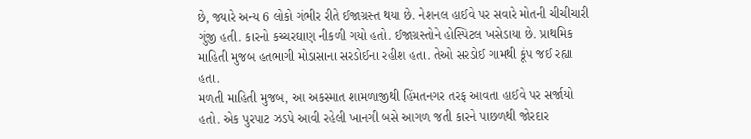છે, જ્યારે અન્ય 6 લોકો ગંભીર રીતે ઈજાગ્રસ્ત થયા છે. નેશનલ હાઈવે પર સવારે મોતની ચીચીચારી ગુંજી હતી. કારનો કચ્ચરઘાણ નીકળી ગયો હતો. ઈજાગ્રસ્તોને હોસ્પિટલ ખસેડાયા છે. પ્રાથમિક માહિતી મુજબ હતભાગી મોડાસાના સરડોઈના રહીશ હતા. તેઓ સરડોઈ ગામથી કૂંપ જઈ રહ્યા હતા.
મળતી માહિતી મુજબ, આ અકસ્માત શામળાજીથી હિંમતનગર તરફ આવતા હાઈવે પર સર્જાયો હતો. એક પુરપાટ ઝડપે આવી રહેલી ખાનગી બસે આગળ જતી કારને પાછળથી જોરદાર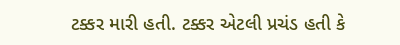ટક્કર મારી હતી. ટક્કર એટલી પ્રચંડ હતી કે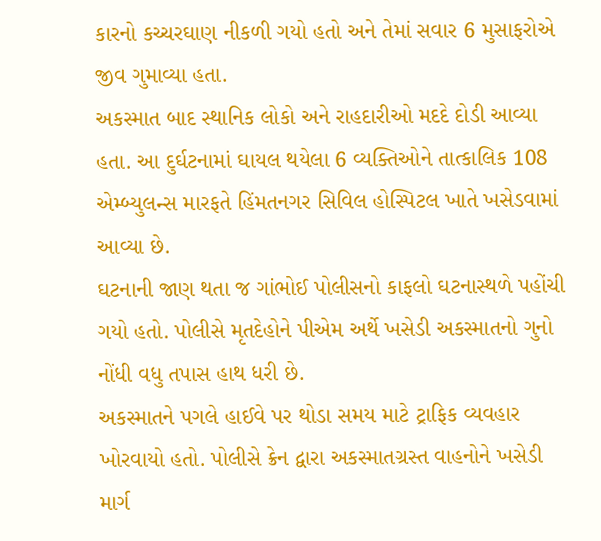કારનો કચ્ચરઘાણ નીકળી ગયો હતો અને તેમાં સવાર 6 મુસાફરોએ જીવ ગુમાવ્યા હતા.
અકસ્માત બાદ સ્થાનિક લોકો અને રાહદારીઓ મદદે દોડી આવ્યા હતા. આ દુર્ઘટનામાં ઘાયલ થયેલા 6 વ્યક્તિઓને તાત્કાલિક 108 એમ્બ્યુલન્સ મારફતે હિંમતનગર સિવિલ હોસ્પિટલ ખાતે ખસેડવામાં આવ્યા છે.
ઘટનાની જાણ થતા જ ગાંભોઈ પોલીસનો કાફલો ઘટનાસ્થળે પહોંચી ગયો હતો. પોલીસે મૃતદેહોને પીએમ અર્થે ખસેડી અકસ્માતનો ગુનો નોંધી વધુ તપાસ હાથ ધરી છે.
અકસ્માતને પગલે હાઈવે પર થોડા સમય માટે ટ્રાફિક વ્યવહાર ખોરવાયો હતો. પોલીસે ક્રેન દ્વારા અકસ્માતગ્રસ્ત વાહનોને ખસેડી માર્ગ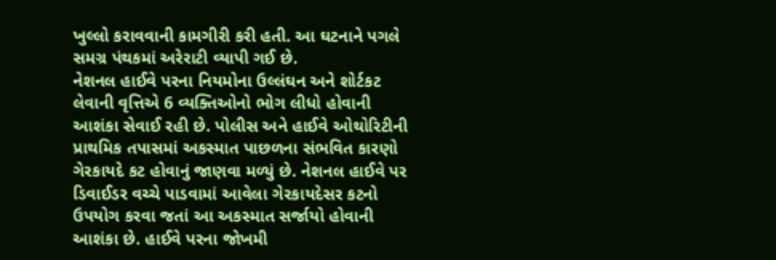ખુલ્લો કરાવવાની કામગીરી કરી હતી. આ ઘટનાને પગલે સમગ્ર પંથકમાં અરેરાટી વ્યાપી ગઈ છે.
નેશનલ હાઈવે પરના નિયમોના ઉલ્લંઘન અને શોર્ટકટ લેવાની વૃત્તિએ 6 વ્યક્તિઓનો ભોગ લીધો હોવાની આશંકા સેવાઈ રહી છે. પોલીસ અને હાઈવે ઓથોરિટીની પ્રાથમિક તપાસમાં અકસ્માત પાછળના સંભવિત કારણો ગેરકાયદે કટ હોવાનું જાણવા મળ્યું છે. નેશનલ હાઈવે પર ડિવાઈડર વચ્ચે પાડવામાં આવેલા ગેરકાયદેસર કટનો ઉપયોગ કરવા જતાં આ અકસ્માત સર્જાયો હોવાની આશંકા છે. હાઈવે પરના જોખમી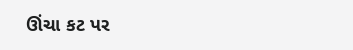ઊંચા કટ પર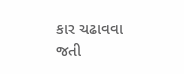કાર ચઢાવવા જતી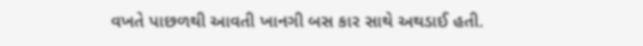વખતે પાછળથી આવતી ખાનગી બસ કાર સાથે અથડાઈ હતી.